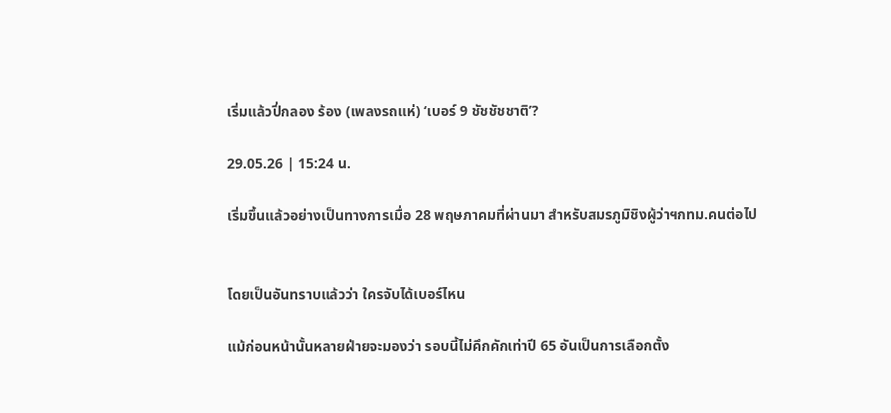เริ่มแล้วปี่กลอง ร้อง (เพลงรถแห่) ‘เบอร์ 9 ชัชชัชชาติ’?

29.05.26 | 15:24 น.

เริ่มขึ้นแล้วอย่างเป็นทางการเมื่อ 28 พฤษภาคมที่ผ่านมา สำหรับสมรภูมิชิงผู้ว่าฯกทม.คนต่อไป


โดยเป็นอันทราบแล้วว่า ใครจับได้เบอร์ไหน

แม้ก่อนหน้านั้นหลายฝ่ายจะมองว่า รอบนี้ไม่คึกคักเท่าปี 65 อันเป็นการเลือกตั้ง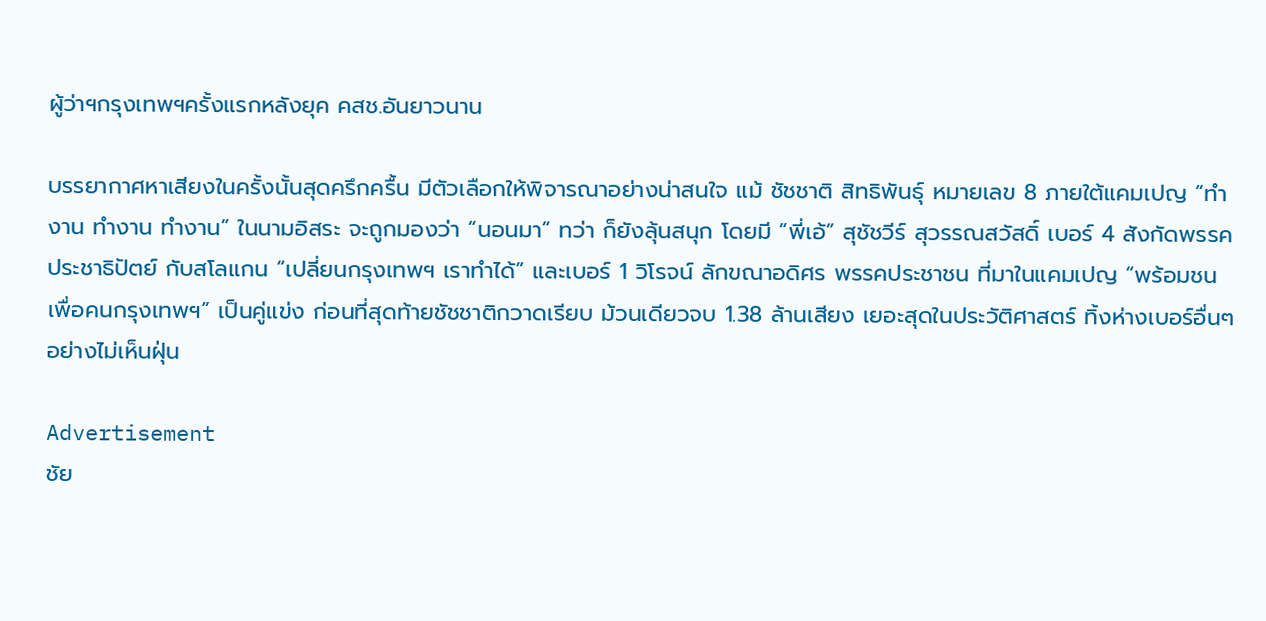ผู้ว่าฯกรุงเทพฯครั้งแรกหลังยุค คสช.อันยาวนาน

บรรยากาศหาเสียงในครั้งนั้นสุดครึกครื้น มีตัวเลือกให้พิจารณาอย่างน่าสนใจ แม้ ชัชชาติ สิทธิพันธุ์ หมายเลข 8 ภายใต้แคมเปญ “ทำงาน ทำงาน ทำงาน” ในนามอิสระ จะถูกมองว่า “นอนมา” ทว่า ก็ยังลุ้นสนุก โดยมี “พี่เอ้” สุชัชวีร์ สุวรรณสวัสดิ์ เบอร์ 4 สังกัดพรรคประชาธิปัตย์ กับสโลแกน “เปลี่ยนกรุงเทพฯ เราทำได้” และเบอร์ 1 วิโรจน์ ลักขณาอดิศร พรรคประชาชน ที่มาในแคมเปญ “พร้อมชนเพื่อคนกรุงเทพฯ” เป็นคู่แข่ง ก่อนที่สุดท้ายชัชชาติกวาดเรียบ ม้วนเดียวจบ 1.38 ล้านเสียง เยอะสุดในประวัติศาสตร์ ทิ้งห่างเบอร์อื่นๆ อย่างไม่เห็นฝุ่น

Advertisement
ชัย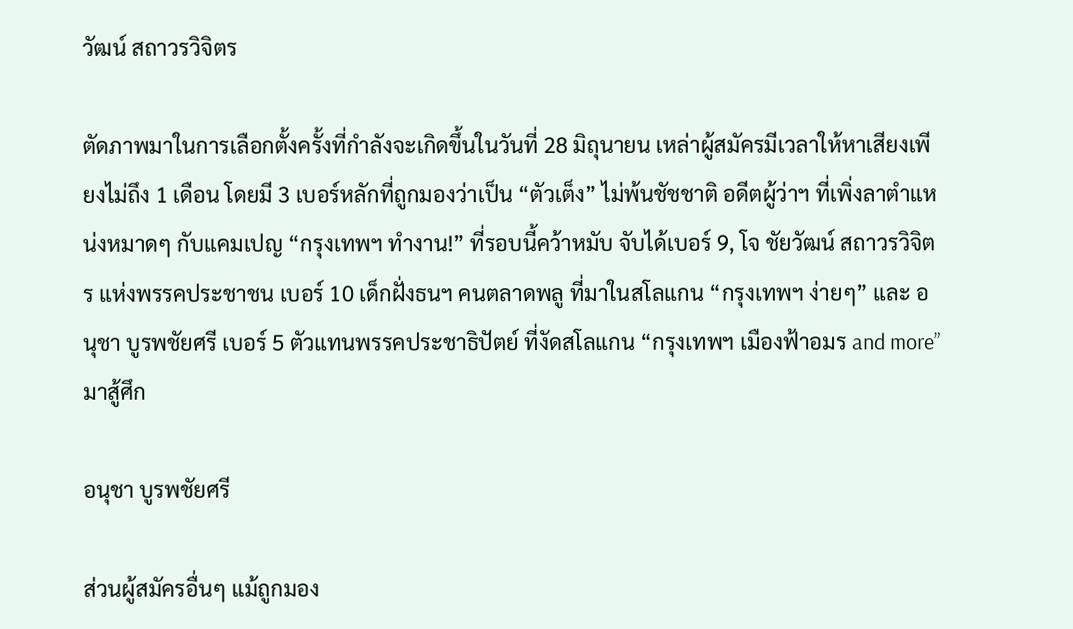วัฒน์ สถาวรวิจิตร

ตัดภาพมาในการเลือกตั้งครั้งที่กำลังจะเกิดขึ้นในวันที่ 28 มิถุนายน เหล่าผู้สมัครมีเวลาให้หาเสียงเพียงไม่ถึง 1 เดือน โดยมี 3 เบอร์หลักที่ถูกมองว่าเป็น “ตัวเต็ง” ไม่พ้นชัชชาติ อดีตผู้ว่าฯ ที่เพิ่งลาตำแหน่งหมาดๆ กับแคมเปญ “กรุงเทพฯ ทำงาน!” ที่รอบนี้คว้าหมับ จับได้เบอร์ 9, โจ ชัยวัฒน์ สถาวรวิจิตร แห่งพรรคประชาชน เบอร์ 10 เด็กฝั่งธนฯ คนตลาดพลู ที่มาในสโลแกน “กรุงเทพฯ ง่ายๆ” และ อนุชา บูรพชัยศรี เบอร์ 5 ตัวแทนพรรคประชาธิปัตย์ ที่งัดสโลแกน “กรุงเทพฯ เมืองฟ้าอมร and more” มาสู้ศึก

อนุชา บูรพชัยศรี

ส่วนผู้สมัครอื่นๆ แม้ถูกมอง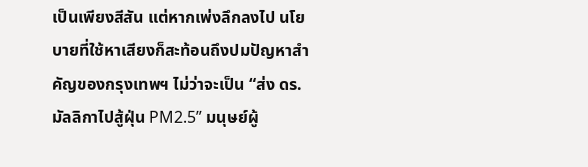เป็นเพียงสีสัน แต่หากเพ่งลึกลงไป นโยบายที่ใช้หาเสียงก็สะท้อนถึงปมปัญหาสำคัญของกรุงเทพฯ ไม่ว่าจะเป็น “ส่ง ดร.มัลลิกาไปสู้ฝุ่น PM2.5” มนุษย์ผู้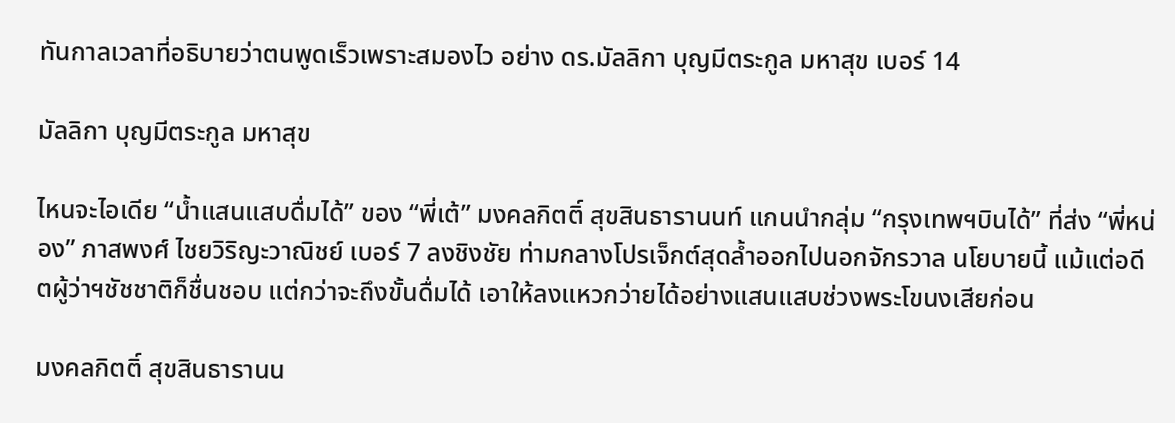ทันกาลเวลาที่อธิบายว่าตนพูดเร็วเพราะสมองไว อย่าง ดร.มัลลิกา บุญมีตระกูล มหาสุข เบอร์ 14

มัลลิกา บุญมีตระกูล มหาสุข

ไหนจะไอเดีย “น้ำแสนแสบดื่มได้” ของ “พี่เต้” มงคลกิตติ์ สุขสินธารานนท์ แกนนำกลุ่ม “กรุงเทพฯบินได้” ที่ส่ง “พี่หน่อง” ภาสพงศ์ ไชยวิริญะวาณิชย์ เบอร์ 7 ลงชิงชัย ท่ามกลางโปรเจ็กต์สุดล้ำออกไปนอกจักรวาล นโยบายนี้ แม้แต่อดีตผู้ว่าฯชัชชาติก็ชื่นชอบ แต่กว่าจะถึงขั้นดื่มได้ เอาให้ลงแหวกว่ายได้อย่างแสนแสบช่วงพระโขนงเสียก่อน

มงคลกิตติ์ สุขสินธารานน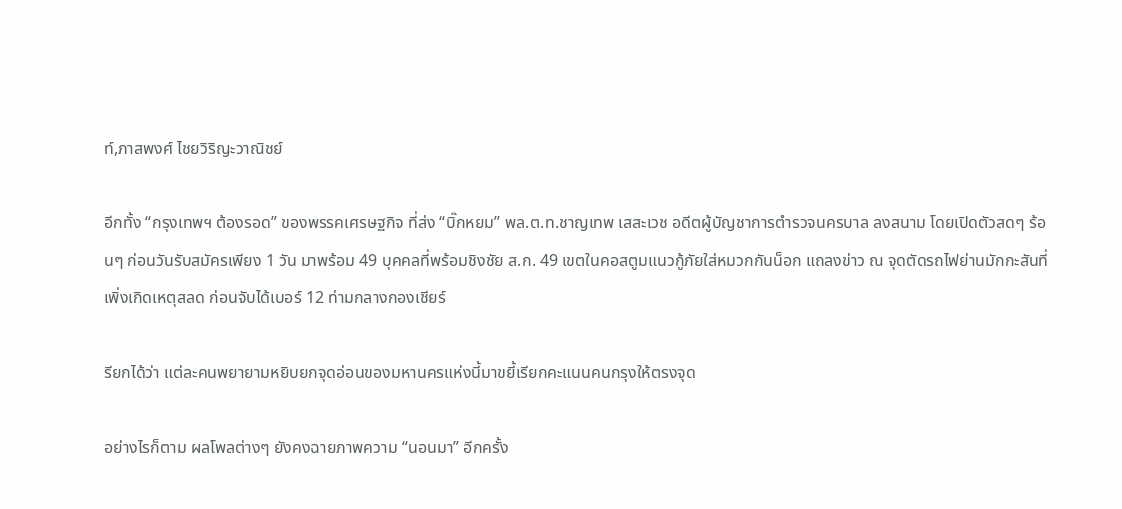ท์,ภาสพงศ์ ไชยวิริญะวาณิชย์

อีกทั้ง “กรุงเทพฯ ต้องรอด” ของพรรคเศรษฐกิจ ที่ส่ง “บิ๊กหยม” พล.ต.ท.ชาญเทพ เสสะเวช อดีตผู้บัญชาการตำรวจนครบาล ลงสนาม โดยเปิดตัวสดๆ ร้อนๆ ก่อนวันรับสมัครเพียง 1 วัน มาพร้อม 49 บุคคลที่พร้อมชิงชัย ส.ก. 49 เขตในคอสตูมแนวกู้ภัยใส่หมวกกันน็อก แถลงข่าว ณ จุดตัดรถไฟย่านมักกะสันที่เพิ่งเกิดเหตุสลด ก่อนจับได้เบอร์ 12 ท่ามกลางกองเชียร์

รียกได้ว่า แต่ละคนพยายามหยิบยกจุดอ่อนของมหานครแห่งนี้มาขยี้เรียกคะแนนคนกรุงให้ตรงจุด

อย่างไรก็ตาม ผลโพลต่างๆ ยังคงฉายภาพความ “นอนมา” อีกครั้ง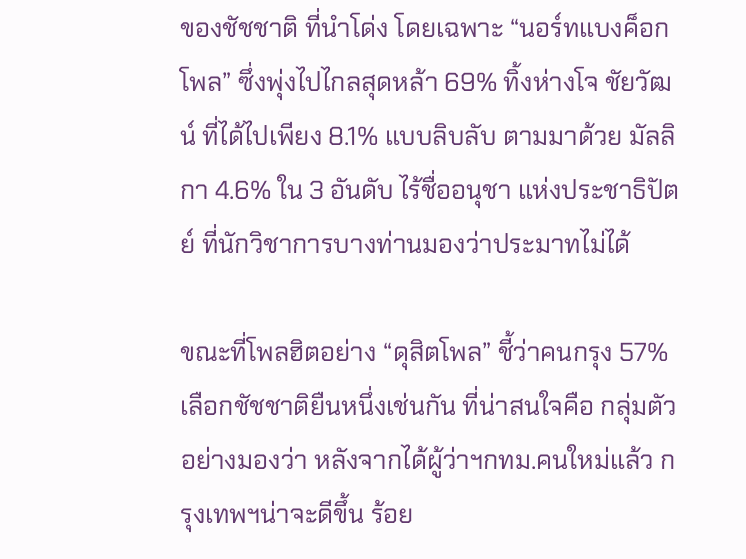ของชัชชาติ ที่นำโด่ง โดยเฉพาะ “นอร์ทแบงค็อกโพล” ซึ่งพุ่งไปไกลสุดหล้า 69% ทิ้งห่างโจ ชัยวัฒน์ ที่ได้ไปเพียง 8.1% แบบลิบลับ ตามมาด้วย มัลลิกา 4.6% ใน 3 อันดับ ไร้ชื่ออนุชา แห่งประชาธิปัตย์ ที่นักวิชาการบางท่านมองว่าประมาทไม่ได้

ขณะที่โพลฮิตอย่าง “ดุสิตโพล” ชี้ว่าคนกรุง 57% เลือกชัชชาติยืนหนึ่งเช่นกัน ที่น่าสนใจคือ กลุ่มตัวอย่างมองว่า หลังจากได้ผู้ว่าฯกทม.คนใหม่แล้ว กรุงเทพฯน่าจะดีขึ้น ร้อย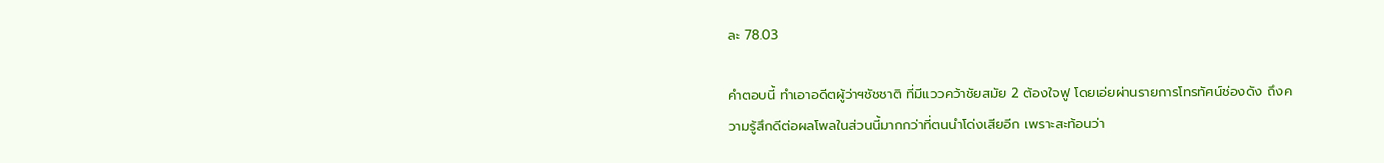ละ 78.03

คำตอบนี้ ทำเอาอดีตผู้ว่าฯชัชชาติ ที่มีแววคว้าชัยสมัย 2 ต้องใจฟู โดยเอ่ยผ่านรายการโทรทัศน์ช่องดัง ถึงความรู้สึกดีต่อผลโพลในส่วนนี้มากกว่าที่ตนนำโด่งเสียอีก เพราะสะท้อนว่า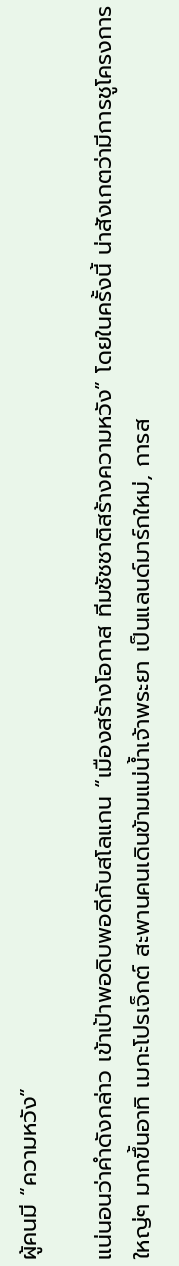ผู้คนมี “ความหวัง”

แน่นอนว่าคำดังกล่าว เข้าเป้าพอดิบพอดีกับสโลแกน “เมืองสร้างโอกาส ทีมชัชชาติสร้างความหวัง” โดยในครั้งนี้ น่าสังเกตว่ามีการชูโครงการใหญ่ๆ มากขึ้นอาทิ เมกะโปรเจ็กต์ สะพานคนเดินข้ามแม่น้ำเจ้าพระยา เป็นแลนด์มาร์กใหม่, การส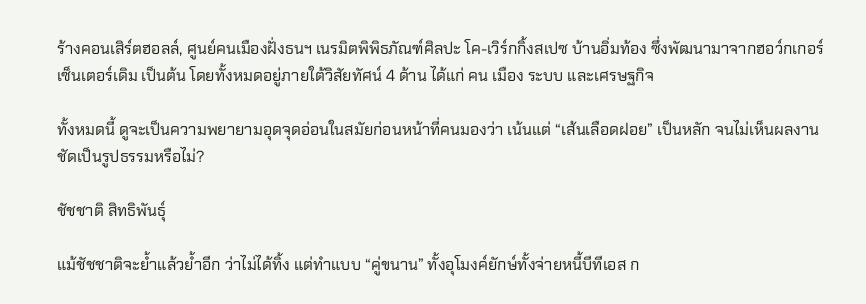ร้างคอนเสิร์ตฮอลล์, ศูนย์คนเมืองฝั่งธนฯ เนรมิตพิพิธภัณฑ์ศิลปะ โค-เวิร์กกิ้งสเปซ บ้านอิ่มท้อง ซึ่งพัฒนามาจากฮอว์กเกอร์ เซ็นเตอร์เดิม เป็นต้น โดยทั้งหมดอยู่ภายใต้วิสัยทัศน์ 4 ด้าน ได้แก่ คน เมือง ระบบ และเศรษฐกิจ

ทั้งหมดนี้ ดูจะเป็นความพยายามอุดจุดอ่อนในสมัยก่อนหน้าที่คนมองว่า เน้นแต่ “เส้นเลือดฝอย” เป็นหลัก จนไม่เห็นผลงานชัดเป็นรูปธรรมหรือไม่?

ชัชชาติ สิทธิพันธุ์

แม้ชัชชาติจะย้ำแล้วย้ำอีก ว่าไม่ได้ทิ้ง แต่ทำแบบ “คู่ขนาน” ทั้งอุโมงค์ยักษ์ทั้งจ่ายหนี้บีทีเอส ก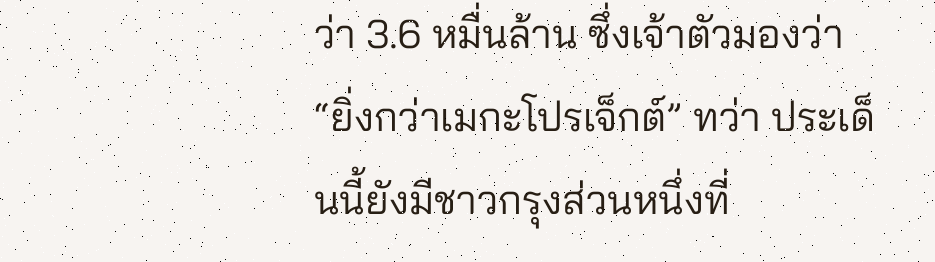ว่า 3.6 หมื่นล้าน ซึ่งเจ้าตัวมองว่า “ยิ่งกว่าเมกะโปรเจ็กต์” ทว่า ประเด็นนี้ยังมีชาวกรุงส่วนหนึ่งที่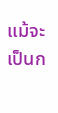แม้จะเป็นก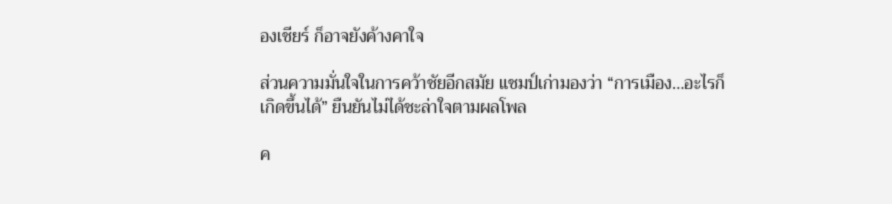องเชียร์ ก็อาจยังค้างคาใจ

ส่วนความมั่นใจในการคว้าชัยอีกสมัย แชมป์เก่ามองว่า “การเมือง…อะไรก็เกิดขึ้นได้” ยืนยันไม่ได้ชะล่าใจตามผลโพล

ค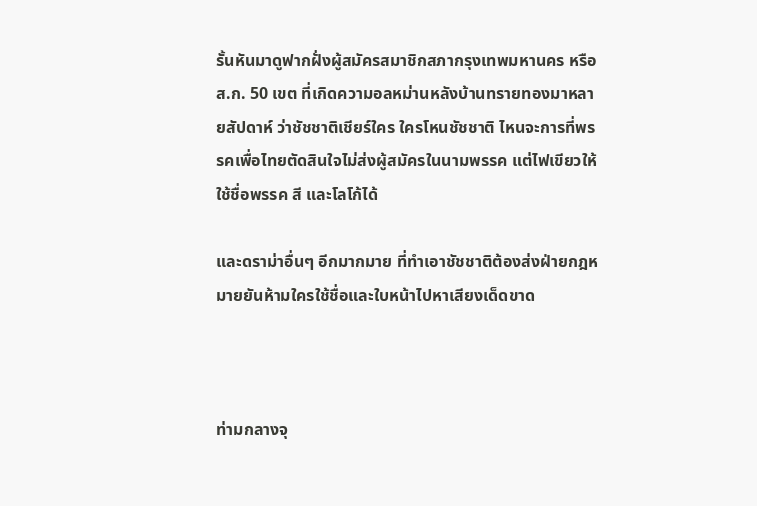รั้นหันมาดูฟากฝั่งผู้สมัครสมาชิกสภากรุงเทพมหานคร หรือ ส.ก. 50 เขต ที่เกิดความอลหม่านหลังบ้านทรายทองมาหลายสัปดาห์ ว่าชัชชาติเชียร์ใคร ใครโหนชัชชาติ ไหนจะการที่พรรคเพื่อไทยตัดสินใจไม่ส่งผู้สมัครในนามพรรค แต่ไฟเขียวให้ใช้ชื่อพรรค สี และโลโก้ได้

และดราม่าอื่นๆ อีกมากมาย ที่ทำเอาชัชชาติต้องส่งฝ่ายกฎหมายยันห้ามใครใช้ชื่อและใบหน้าไปหาเสียงเด็ดขาด



ท่ามกลางจุ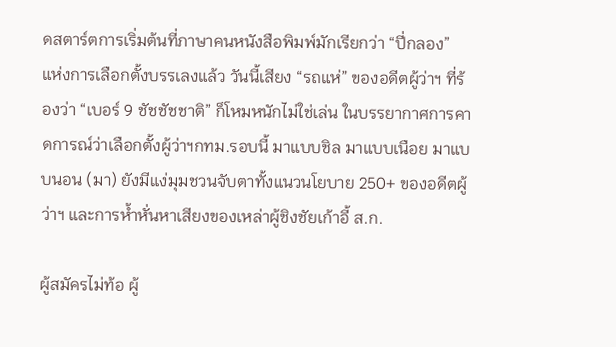ดสตาร์ตการเริ่มต้นที่ภาษาคนหนังสือพิมพ์มักเรียกว่า “ปี่กลอง” แห่งการเลือกตั้งบรรเลงแล้ว วันนี้เสียง “รถแห่” ของอดีตผู้ว่าฯ ที่ร้องว่า “เบอร์ 9 ชัชชัชชาติ” ก็โหมหนักไม่ใช่เล่น ในบรรยากาศการคาดการณ์ว่าเลือกตั้งผู้ว่าฯกทม.รอบนี้ มาแบบชิล มาแบบเนือย มาแบบนอน (มา) ยังมีแง่มุมชวนจับตาทั้งแนวนโยบาย 250+ ของอดีตผู้ว่าฯ และการห้ำหั่นหาเสียงของเหล่าผู้ชิงชัยเก้าอี้ ส.ก.

ผู้สมัครไม่ท้อ ผู้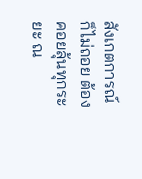สังเกตการณ์ก็ไม่ถอย ต้องคอยลุ้นทุกระยะ ณ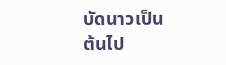บัดนาวเป็นต้นไป